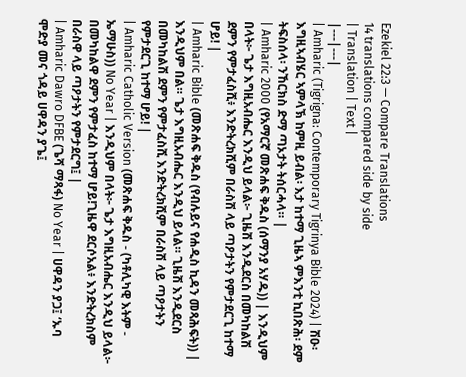Ezekiel 22:3 — Compare Translations
14 translations compared side by side
| Translation | Text |
|---|---|
| Amharic (Tigrigna: Contemporary Tigrinya Bible 2024) | ሽዑ፡ እግዚኣብሄር ኣምላኽ ከምዚ ይብል፡ እታ ከተማ ጊዜኣ ምእንቲ ኪበጽሕ፡ ደም ትፍስሰላ፡ ንኸርክስ ድማ ጣኦታት ትሰርሓላ። |
| Amharic 2000 (የአማርኛ መጽሐፍ ቅዱስ (ሰማንያ አሃዱ)) | እንዲህም በላት፦ ጌታ እግዚአብሔር እንዲህ ይላል፦ ጊዜሽ እንዲደርስ በመካከልሽ ደምን የምታፈስሺ፥ እንድትረክሺም በራስሽ ላይ ጣዖታትን የምታደርጊ ከተማ ሆይ! |
| Amharic Bible (መጽሐፍ ቅዱስ (የብሉይና የሐዲስ ኪዳን መጻሕፍት)) | እንዲህም በል። ጌታ እግዚአብሔር እንዲህ ይላል። ጊዜሽ እንዲደርስ በመካከልሽ ደምን የምታፈስሺ እንድትረክሺም በራስሽ ላይ ጣዖታትን የምታደርጊ ከተማ ሆይ! |
| Amharic Catholic Version (መጽሐፍ ቅዱስ - (ካቶሊካዊ እትም - ኤማሁስ)) No Year | እንዲህም በላት፦ ጌታ እግዚአብሔር እንዲህ ይላል፦ በመካከልዋ ደምን የምታፈስ ከተማ ሆይ!ጊዜዋ ደርሶአል፥ እንድትረክስም በራስዋ ላይ ጣዖታትን የምታደርግ፤ |
| Amharic Dawro DFBE (ጌሻ ማጻፋ) No Year | ሀዋዳን ያጋ፤ ‘ኡባ ሞድያ መና ጎዳይ ሀዋዳን ያጌ፤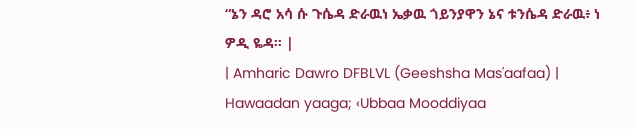“ኔን ዳሮ አሳ ሱ ጉሴዳ ድራዉነ ኤቃዉ ጎይንያዋን ኔና ቱንሴዳ ድራዉ፥ ነ ዎዲ ዬዳ። |
| Amharic Dawro DFBLVL (Geeshsha Mas'aafaa) | Hawaadan yaaga; ‹Ubbaa Mooddiyaa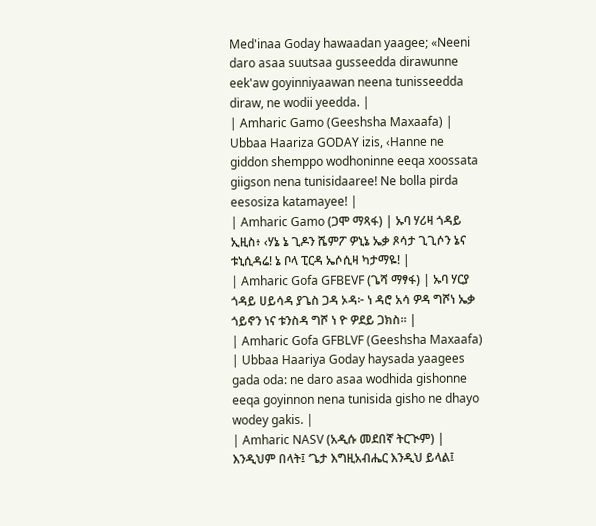Med'inaa Goday hawaadan yaagee; «Neeni daro asaa suutsaa gusseedda dirawunne eek'aw goyinniyaawan neena tunisseedda diraw, ne wodii yeedda. |
| Amharic Gamo (Geeshsha Maxaafa) | Ubbaa Haariza GODAY izis, ‹Hanne ne giddon shemppo wodhoninne eeqa xoossata giigson nena tunisidaaree! Ne bolla pirda eesosiza katamayee! |
| Amharic Gamo (ጋሞ ማጻፋ) | ኡባ ሃሪዛ ጎዳይ ኢዚስ፥ ‹ሃኔ ኔ ጊዶን ሼምፖ ዎኒኔ ኤቃ ጾሳታ ጊጊሶን ኔና ቱኒሲዳሬ! ኔ ቦላ ፒርዳ ኤሶሲዛ ካታማዬ! |
| Amharic Gofa GFBEVF (ጌሻ ማፃፋ) | ኡባ ሃርያ ጎዳይ ሀይሳዳ ያጌስ ጋዳ ኦዳ፦ ነ ዳሮ አሳ ዎዳ ግሾነ ኤቃ ጎይኖን ነና ቱንስዳ ግሾ ነ ዮ ዎደይ ጋክስ። |
| Amharic Gofa GFBLVF (Geeshsha Maxaafa) | Ubbaa Haariya Goday haysada yaagees gada oda: ne daro asaa wodhida gishonne eeqa goyinnon nena tunisida gisho ne dhayo wodey gakis. |
| Amharic NASV (አዲሱ መደበኛ ትርጒም) | እንዲህም በላት፤ ‘ጌታ እግዚአብሔር እንዲህ ይላል፤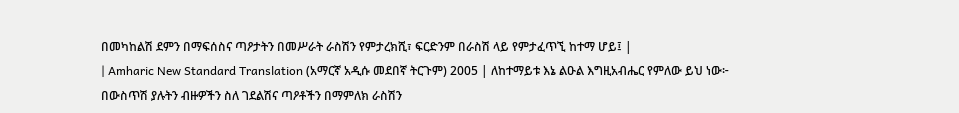በመካከልሽ ደምን በማፍሰስና ጣዖታትን በመሥራት ራስሽን የምታረክሺ፣ ፍርድንም በራስሽ ላይ የምታፈጥኚ ከተማ ሆይ፤ |
| Amharic New Standard Translation (አማርኛ አዲሱ መደበኛ ትርጉም) 2005 | ለከተማይቱ እኔ ልዑል እግዚአብሔር የምለው ይህ ነው፦ በውስጥሽ ያሉትን ብዙዎችን ስለ ገደልሽና ጣዖቶችን በማምለክ ራስሽን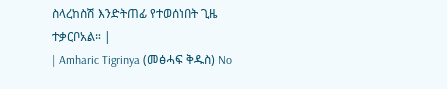ስላረከስሽ እንድትጠፊ የተወሰነበት ጊዜ ተቃርቦአል። |
| Amharic Tigrinya (መፅሓፍ ቅዱስ) No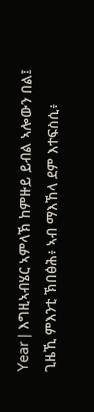Year | እግዚኣብሄር ኣምላኽ ከምዙይ ይብል ኣሎውን በል፤ ጊዜኺ ምእንቲ ኽበፅሕ፥ ኣብ ማእኸላ ደም እተፍስሲ፥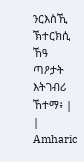ንርእስኺ ኽተርክሲ ኸዓ ጣዖታት እትገብሪ ኸተማ፥ |
| Amharic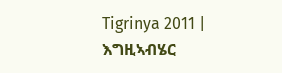Tigrinya 2011 | እግዚኣብሄር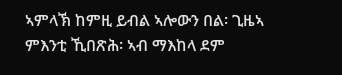ኣምላኽ ከምዚ ይብል ኣሎውን በል፡ ጊዜኣ ምእንቲ ኺበጽሕ፡ ኣብ ማእከላ ደም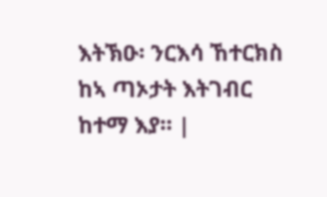እትኽዑ፡ ንርእሳ ኸተርክስ ከኣ ጣኦታት እትገብር ከተማ እያ። |